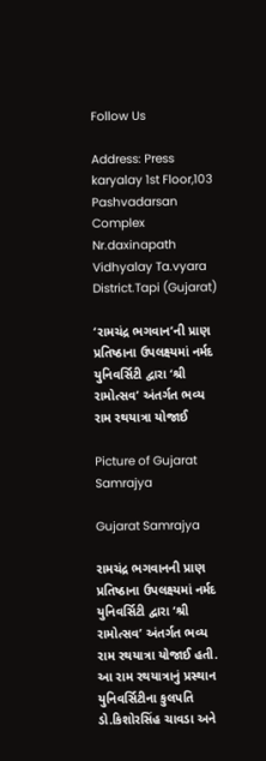Follow Us

Address: Press karyalay 1st Floor,103 Pashvadarsan Complex Nr.daxinapath Vidhyalay Ta.vyara District.Tapi (Gujarat)

‘રામચંદ્ર ભગવાન’ની પ્રાણ પ્રતિષ્ઠાના ઉપલક્ષ્યમાં નર્મદ યુનિવર્સિટી દ્વારા ‘શ્રી રામોત્સવ’ અંતર્ગત ભવ્ય રામ રથયાત્રા યોજાઈ

Picture of Gujarat Samrajya

Gujarat Samrajya

રામચંદ્ર ભગવાનની પ્રાણ પ્રતિષ્ઠાના ઉપલક્ષ્યમાં નર્મદ યુનિવર્સિટી દ્વારા ‘શ્રી રામોત્સવ’ અંતર્ગત ભવ્ય રામ રથયાત્રા યોજાઈ હતી. આ રામ રથયાત્રાનું પ્રસ્થાન યુનિવર્સિટીના કુલપતિ ડો.કિશોરસિંહ ચાવડા અને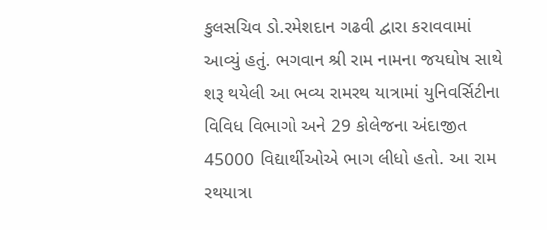કુલસચિવ ડો.રમેશદાન ગઢવી દ્વારા કરાવવામાં આવ્યું હતું. ભગવાન શ્રી રામ નામના જયઘોષ સાથે શરૂ થયેલી આ ભવ્ય રામરથ યાત્રામાં યુનિવર્સિટીના વિવિધ વિભાગો અને 29 કોલેજના અંદાજીત 45000 વિદ્યાર્થીઓએ ભાગ લીધો હતો. આ રામ રથયાત્રા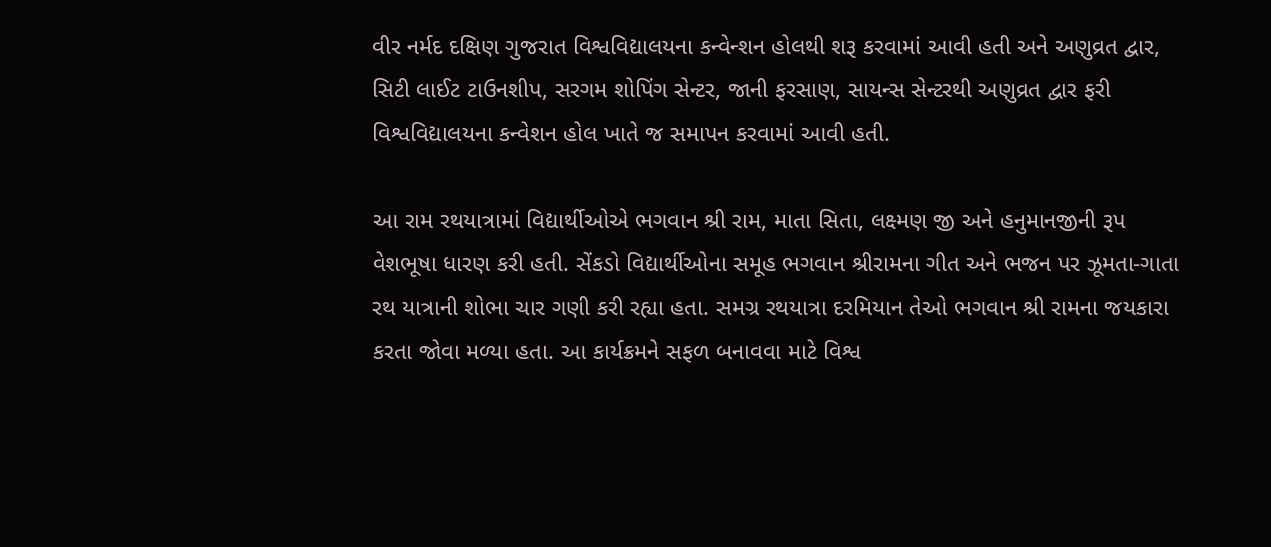વીર નર્મદ દક્ષિણ ગુજરાત વિશ્વવિદ્યાલયના કન્વેન્શન હોલથી શરૂ કરવામાં આવી હતી અને અણુવ્રત દ્વાર, સિટી લાઈટ ટાઉનશીપ, સરગમ શોપિંગ સેન્ટર, જાની ફરસાણ, સાયન્સ સેન્ટરથી અણુવ્રત દ્વાર ફરી વિશ્વવિદ્યાલયના કન્વેશન હોલ ખાતે જ સમાપન કરવામાં આવી હતી.

આ રામ રથયાત્રામાં વિદ્યાર્થીઓએ ભગવાન શ્રી રામ, માતા સિતા, લક્ષ્મણ જી અને હનુમાનજીની રૂપ વેશભૂષા ધારણ કરી હતી. સેંકડો વિદ્યાર્થીઓના સમૂહ ભગવાન શ્રીરામના ગીત અને ભજન પર ઝૂમતા-ગાતા રથ યાત્રાની શોભા ચાર ગણી કરી રહ્યા હતા. સમગ્ર રથયાત્રા દરમિયાન તેઓ ભગવાન શ્રી રામના જયકારા કરતા જોવા મળ્યા હતા. આ કાર્યક્રમને સફળ બનાવવા માટે વિશ્વ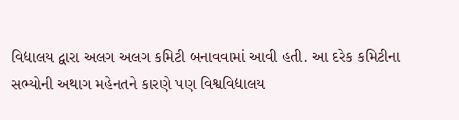વિદ્યાલય દ્વારા અલગ અલગ કમિટી બનાવવામાં આવી હતી. આ દરેક કમિટીના સભ્યોની અથાગ મહેનતને કારણે પણ વિશ્વવિદ્યાલય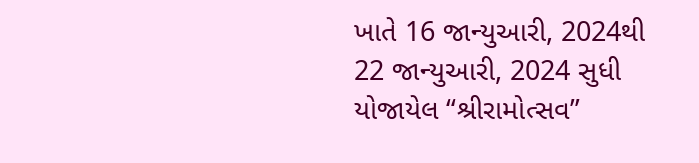ખાતે 16 જાન્યુઆરી, 2024થી 22 જાન્યુઆરી, 2024 સુધી યોજાયેલ “શ્રીરામોત્સવ”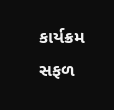કાર્યક્રમ સફળ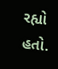રહ્યો હતો.